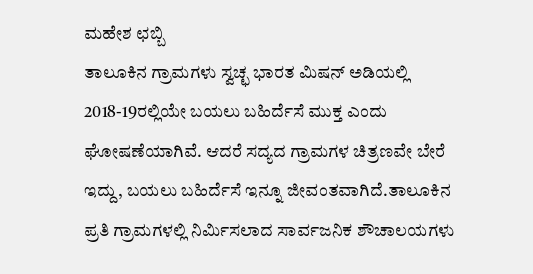ಮಹೇಶ ಛಬ್ಬಿ
ತಾಲೂಕಿನ ಗ್ರಾಮಗಳು ಸ್ವಚ್ಛ ಭಾರತ ಮಿಷನ್ ಅಡಿಯಲ್ಲಿ 2018-19ರಲ್ಲಿಯೇ ಬಯಲು ಬಹಿರ್ದೆಸೆ ಮುಕ್ತ ಎಂದು ಘೋಷಣೆಯಾಗಿವೆ. ಆದರೆ ಸದ್ಯದ ಗ್ರಾಮಗಳ ಚಿತ್ರಣವೇ ಬೇರೆ ಇದ್ದು, ಬಯಲು ಬಹಿರ್ದೆಸೆ ಇನ್ನೂ ಜೀವಂತವಾಗಿದೆ.ತಾಲೂಕಿನ ಪ್ರತಿ ಗ್ರಾಮಗಳಲ್ಲಿ ನಿರ್ಮಿಸಲಾದ ಸಾರ್ವಜನಿಕ ಶೌಚಾಲಯಗಳು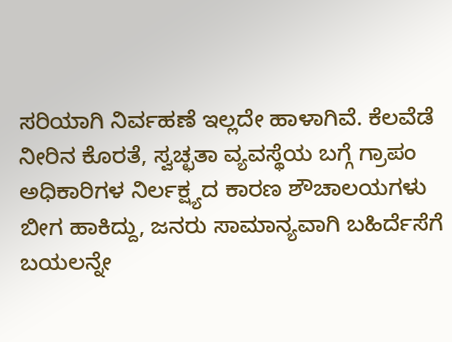ಸರಿಯಾಗಿ ನಿರ್ವಹಣೆ ಇಲ್ಲದೇ ಹಾಳಾಗಿವೆ. ಕೆಲವೆಡೆ ನೀರಿನ ಕೊರತೆ, ಸ್ವಚ್ಛತಾ ವ್ಯವಸ್ಥೆಯ ಬಗ್ಗೆ ಗ್ರಾಪಂ ಅಧಿಕಾರಿಗಳ ನಿರ್ಲಕ್ಷ್ಯದ ಕಾರಣ ಶೌಚಾಲಯಗಳು ಬೀಗ ಹಾಕಿದ್ದು, ಜನರು ಸಾಮಾನ್ಯವಾಗಿ ಬಹಿರ್ದೆಸೆಗೆ ಬಯಲನ್ನೇ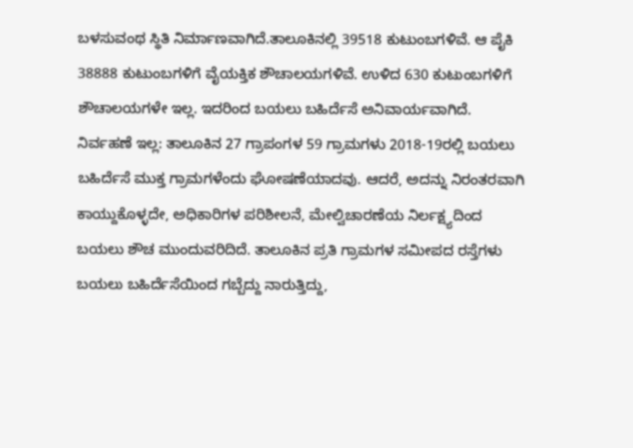ಬಳಸುವಂಥ ಸ್ಥಿತಿ ನಿರ್ಮಾಣವಾಗಿದೆ.ತಾಲೂಕಿನಲ್ಲಿ 39518 ಕುಟುಂಬಗಳಿವೆ. ಆ ಪೈಕಿ 38888 ಕುಟುಂಬಗಳಿಗೆ ವೈಯಕ್ತಿಕ ಶೌಚಾಲಯಗಳಿವೆ. ಉಳಿದ 630 ಕುಟುಂಬಗಳಿಗೆ ಶೌಚಾಲಯಗಳೇ ಇಲ್ಲ. ಇದರಿಂದ ಬಯಲು ಬಹಿರ್ದೆಸೆ ಅನಿವಾರ್ಯವಾಗಿದೆ.
ನಿರ್ವಹಣೆ ಇಲ್ಲ: ತಾಲೂಕಿನ 27 ಗ್ರಾಪಂಗಳ 59 ಗ್ರಾಮಗಳು 2018-19ರಲ್ಲಿ ಬಯಲು ಬಹಿರ್ದೆಸೆ ಮುಕ್ತ ಗ್ರಾಮಗಳೆಂದು ಘೋಷಣೆಯಾದವು. ಆದರೆ, ಅದನ್ನು ನಿರಂತರವಾಗಿ ಕಾಯ್ದುಕೊಳ್ಳದೇ, ಅಧಿಕಾರಿಗಳ ಪರಿಶೀಲನೆ, ಮೇಲ್ವಿಚಾರಣೆಯ ನಿರ್ಲಕ್ಷ್ಯದಿಂದ ಬಯಲು ಶೌಚ ಮುಂದುವರಿದಿದೆ. ತಾಲೂಕಿನ ಪ್ರತಿ ಗ್ರಾಮಗಳ ಸಮೀಪದ ರಸ್ತೆಗಳು ಬಯಲು ಬಹಿರ್ದೆಸೆಯಿಂದ ಗಬ್ಬೆದ್ದು ನಾರುತ್ತಿದ್ದು,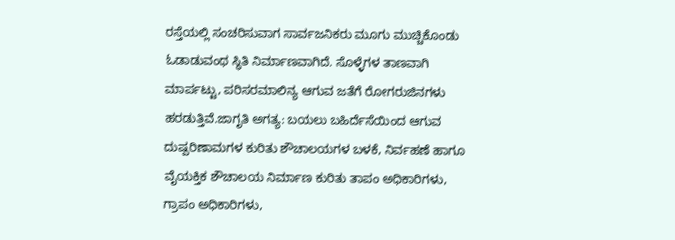ರಸ್ತೆಯಲ್ಲಿ ಸಂಚರಿಸುವಾಗ ಸಾರ್ವಜನಿಕರು ಮೂಗು ಮುಚ್ಚಿಕೊಂಡು ಓಡಾಡುವಂಥ ಸ್ಥಿತಿ ನಿರ್ಮಾಣವಾಗಿದೆ. ಸೊಳ್ಳೆಗಳ ತಾಣವಾಗಿ ಮಾರ್ಪಟ್ಟು, ಪರಿಸರಮಾಲಿನ್ಯ ಆಗುವ ಜತೆಗೆ ರೋಗರುಜಿನಗಳು ಹರಡುತ್ತಿವೆ.ಜಾಗೃತಿ ಅಗತ್ಯ: ಬಯಲು ಬಹಿರ್ದೆಸೆಯಿಂದ ಆಗುವ ದುಷ್ಪರಿಣಾಮಗಳ ಕುರಿತು ಶೌಚಾಲಯಗಳ ಬಳಕೆ, ನಿರ್ವಹಣೆ ಹಾಗೂ ವೈಯಕ್ತಿಕ ಶೌಚಾಲಯ ನಿರ್ಮಾಣ ಕುರಿತು ತಾಪಂ ಅಧಿಕಾರಿಗಳು, ಗ್ರಾಪಂ ಅಧಿಕಾರಿಗಳು,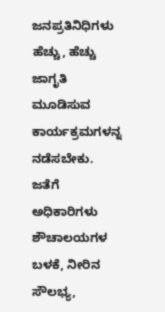ಜನಪ್ರತಿನಿಧಿಗಳು ಹೆಚ್ಚು, ಹೆಚ್ಚು ಜಾಗೃತಿ ಮೂಡಿಸುವ ಕಾರ್ಯಕ್ರಮಗಳನ್ನ ನಡೆಸಬೇಕು. ಜತೆಗೆ ಅಧಿಕಾರಿಗಳು ಶೌಚಾಲಯಗಳ ಬಳಕೆ, ನೀರಿನ ಸೌಲಭ್ಯ,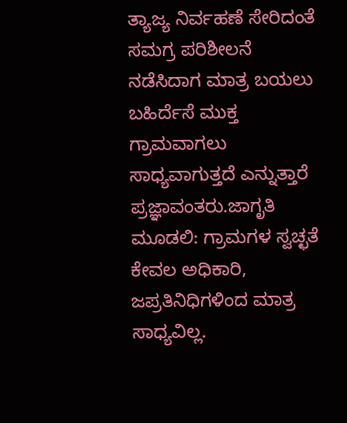ತ್ಯಾಜ್ಯ ನಿರ್ವಹಣೆ ಸೇರಿದಂತೆ ಸಮಗ್ರ ಪರಿಶೀಲನೆ ನಡೆಸಿದಾಗ ಮಾತ್ರ ಬಯಲು ಬಹಿರ್ದೆಸೆ ಮುಕ್ತ ಗ್ರಾಮವಾಗಲು ಸಾಧ್ಯವಾಗುತ್ತದೆ ಎನ್ನುತ್ತಾರೆ ಪ್ರಜ್ಞಾವಂತರು.ಜಾಗೃತಿ ಮೂಡಲಿ: ಗ್ರಾಮಗಳ ಸ್ವಚ್ಛತೆ ಕೇವಲ ಅಧಿಕಾರಿ, ಜಪ್ರತಿನಿಧಿಗಳಿಂದ ಮಾತ್ರ ಸಾಧ್ಯವಿಲ್ಲ.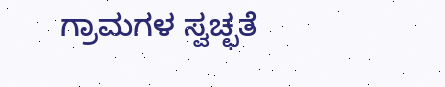ಗ್ರಾಮಗಳ ಸ್ವಚ್ಛತೆ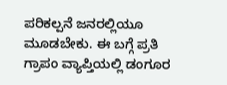ಪರಿಕಲ್ಪನೆ ಜನರಲ್ಲಿಯೂ ಮೂಡಬೇಕು. ಈ ಬಗ್ಗೆ ಪ್ರತಿ ಗ್ರಾಪಂ ವ್ಯಾಪ್ತಿಯಲ್ಲಿ ಡಂಗೂರ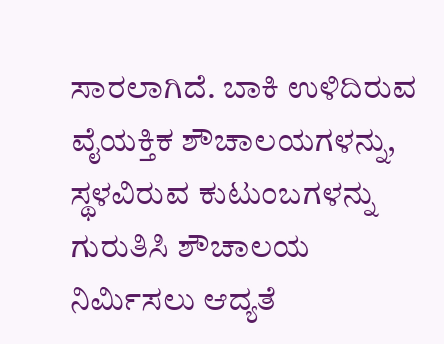ಸಾರಲಾಗಿದೆ. ಬಾಕಿ ಉಳಿದಿರುವ ವೈಯಕ್ತಿಕ ಶೌಚಾಲಯಗಳನ್ನು, ಸ್ಥಳವಿರುವ ಕುಟುಂಬಗಳನ್ನು ಗುರುತಿಸಿ ಶೌಚಾಲಯ ನಿರ್ಮಿಸಲು ಆದ್ಯತೆ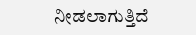ನೀಡಲಾಗುತ್ತಿದೆ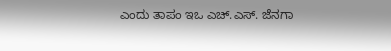ಎಂದು ತಾಪಂ ಇಒ ಎಚ್.ಎಸ್. ಜೆನಗಾ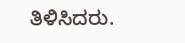ತಿಳಿಸಿದರು.